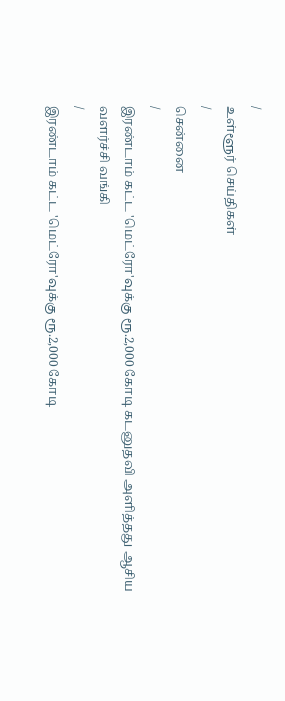/
உள்ளூர் செய்திகள்
/
சென்னை
/
இரண்டாம் கட்ட 'மெட்ரோ'வுக்கு ரூ.2,000 கோடி கடனுதவி அளித்தது ஆசிய வளர்ச்சி வங்கி
/
இரண்டாம் கட்ட 'மெட்ரோ'வுக்கு ரூ.2,000 கோடி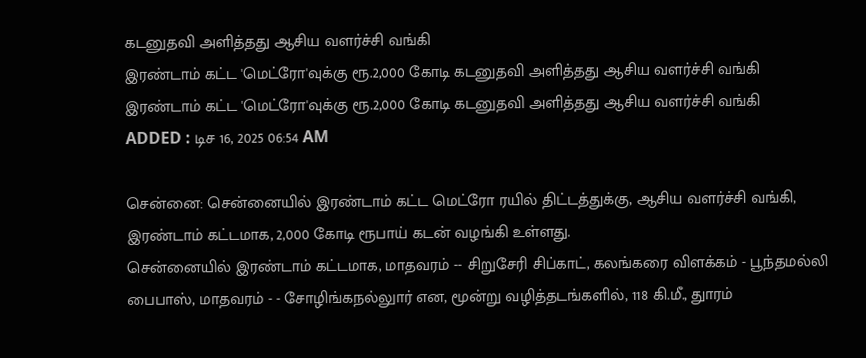கடனுதவி அளித்தது ஆசிய வளர்ச்சி வங்கி
இரண்டாம் கட்ட 'மெட்ரோ'வுக்கு ரூ.2,000 கோடி கடனுதவி அளித்தது ஆசிய வளர்ச்சி வங்கி
இரண்டாம் கட்ட 'மெட்ரோ'வுக்கு ரூ.2,000 கோடி கடனுதவி அளித்தது ஆசிய வளர்ச்சி வங்கி
ADDED : டிச 16, 2025 06:54 AM

சென்னை: சென்னையில் இரண்டாம் கட்ட மெட்ரோ ரயில் திட்டத்துக்கு, ஆசிய வளர்ச்சி வங்கி, இரண்டாம் கட்டமாக, 2,000 கோடி ரூபாய் கடன் வழங்கி உள்ளது.
சென்னையில் இரண்டாம் கட்டமாக, மாதவரம் -- சிறுசேரி சிப்காட், கலங்கரை விளக்கம் - பூந்தமல்லி பைபாஸ், மாதவரம் - - சோழிங்கநல்லுார் என, மூன்று வழித்தடங்களில், 118 கி.மீ., துாரம்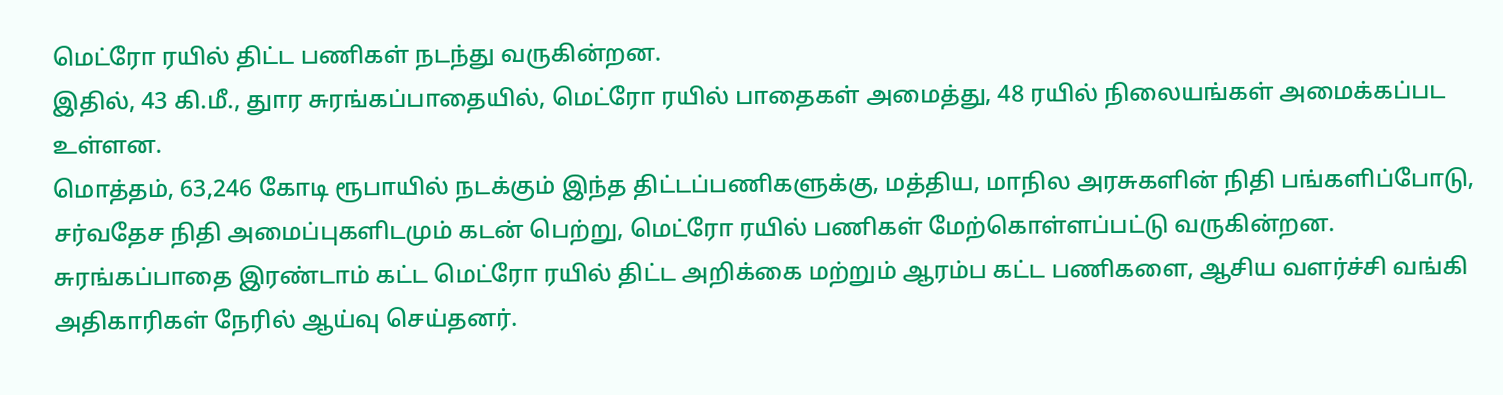மெட்ரோ ரயில் திட்ட பணிகள் நடந்து வருகின்றன.
இதில், 43 கி.மீ., துார சுரங்கப்பாதையில், மெட்ரோ ரயில் பாதைகள் அமைத்து, 48 ரயில் நிலையங்கள் அமைக்கப்பட உள்ளன.
மொத்தம், 63,246 கோடி ரூபாயில் நடக்கும் இந்த திட்டப்பணிகளுக்கு, மத்திய, மாநில அரசுகளின் நிதி பங்களிப்போடு, சர்வதேச நிதி அமைப்புகளிடமும் கடன் பெற்று, மெட்ரோ ரயில் பணிகள் மேற்கொள்ளப்பட்டு வருகின்றன.
சுரங்கப்பாதை இரண்டாம் கட்ட மெட்ரோ ரயில் திட்ட அறிக்கை மற்றும் ஆரம்ப கட்ட பணிகளை, ஆசிய வளர்ச்சி வங்கி அதிகாரிகள் நேரில் ஆய்வு செய்தனர்.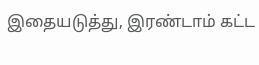இதையடுத்து, இரண்டாம் கட்ட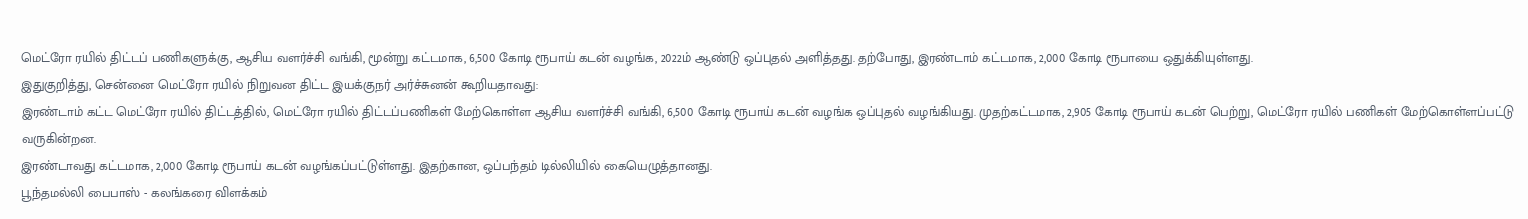மெட்ரோ ரயில் திட்டப் பணிகளுக்கு, ஆசிய வளர்ச்சி வங்கி, மூன்று கட்டமாக, 6,500 கோடி ரூபாய் கடன் வழங்க, 2022ம் ஆண்டு ஒப்புதல் அளித்தது. தற்போது, இரண்டாம் கட்டமாக, 2,000 கோடி ரூபாயை ஒதுக்கியுள்ளது.
இதுகுறித்து, சென்னை மெட்ரோ ரயில் நிறுவன திட்ட இயக்குநர் அர்ச்சுனன் கூறியதாவது:
இரண்டாம் கட்ட மெட்ரோ ரயில் திட்டத்தில், மெட்ரோ ரயில் திட்டப்பணிகள் மேற்கொள்ள ஆசிய வளர்ச்சி வங்கி, 6,500 கோடி ரூபாய் கடன் வழங்க ஒப்புதல் வழங்கியது. முதற்கட்டமாக, 2,905 கோடி ரூபாய் கடன் பெற்று, மெட்ரோ ரயில் பணிகள் மேற்கொள்ளப்பட்டு வருகின்றன.
இரண்டாவது கட்டமாக, 2,000 கோடி ரூபாய் கடன் வழங்கப்பட்டுள்ளது. இதற்கான, ஒப்பந்தம் டில்லியில் கையெழுத்தானது.
பூந்தமல்லி பைபாஸ் - கலங்கரை விளக்கம்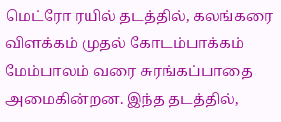மெட்ரோ ரயில் தடத்தில், கலங்கரை விளக்கம் முதல் கோடம்பாக்கம் மேம்பாலம் வரை சுரங்கப்பாதை அமைகின்றன. இந்த தடத்தில்,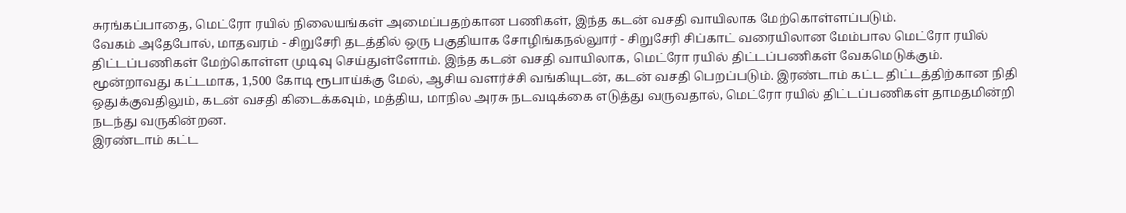சுரங்கப்பாதை, மெட்ரோ ரயில் நிலையங்கள் அமைப்பதற்கான பணிகள், இந்த கடன் வசதி வாயிலாக மேற்கொள்ளப்படும்.
வேகம் அதேபோல், மாதவரம் - சிறுசேரி தடத்தில் ஒரு பகுதியாக சோழிங்கநல்லுார் - சிறுசேரி சிப்காட் வரையிலான மேம்பால மெட்ரோ ரயில் திட்டப்பணிகள் மேற்கொள்ள முடிவு செய்துள்ளோம். இந்த கடன் வசதி வாயிலாக, மெட்ரோ ரயில் திட்டப்பணிகள் வேகமெடுக்கும்.
மூன்றாவது கட்டமாக, 1,500 கோடி ரூபாய்க்கு மேல், ஆசிய வளர்ச்சி வங்கியுடன், கடன் வசதி பெறப்படும். இரண்டாம் கட்ட திட்டத்திற்கான நிதி ஒதுக்குவதிலும், கடன் வசதி கிடைக்கவும், மத்திய, மாநில அரசு நடவடிக்கை எடுத்து வருவதால், மெட்ரோ ரயில் திட்டப்பணிகள் தாமதமின்றி நடந்து வருகின்றன.
இரண்டாம் கட்ட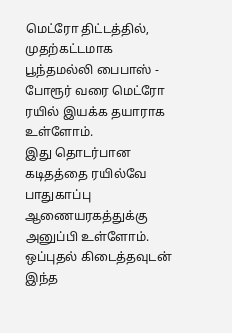மெட்ரோ திட்டத்தில், முதற்கட்டமாக பூந்தமல்லி பைபாஸ் - போரூர் வரை மெட்ரோ ரயில் இயக்க தயாராக உள்ளோம்.
இது தொடர்பான கடிதத்தை ரயில்வே பாதுகாப்பு ஆணையரகத்துக்கு அனுப்பி உள்ளோம். ஒப்புதல் கிடைத்தவுடன் இந்த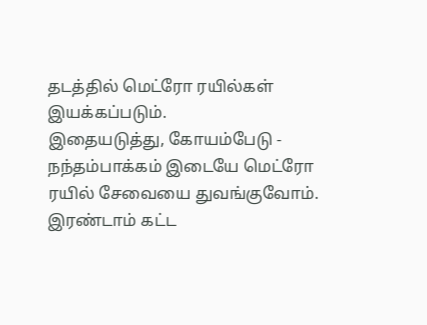தடத்தில் மெட்ரோ ரயில்கள் இயக்கப்படும்.
இதையடுத்து, கோயம்பேடு - நந்தம்பாக்கம் இடையே மெட்ரோ ரயில் சேவையை துவங்குவோம். இரண்டாம் கட்ட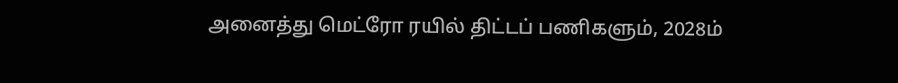அனைத்து மெட்ரோ ரயில் திட்டப் பணிகளும், 2028ம்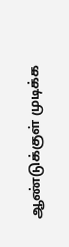ஆண்டுக்குள் முடிக்க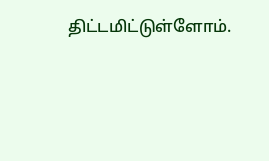திட்டமிட்டுள்ளோம்.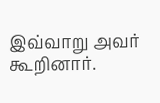இவ்வாறு அவர் கூறினார்.